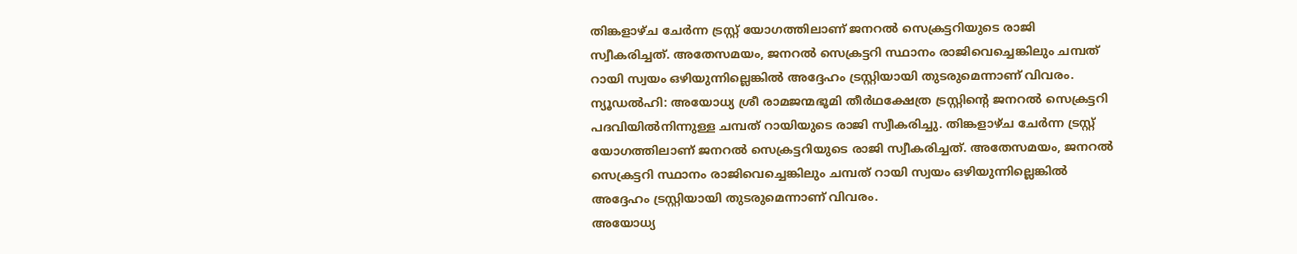തിങ്കളാഴ്ച ചേർന്ന ട്രസ്റ്റ് യോഗത്തിലാണ് ജനറൽ സെക്രട്ടറിയുടെ രാജി സ്വീകരിച്ചത്. അതേസമയം, ജനറൽ സെക്രട്ടറി സ്ഥാനം രാജിവെച്ചെങ്കിലും ചമ്പത് റായി സ്വയം ഒഴിയുന്നില്ലെങ്കിൽ അദ്ദേഹം ട്രസ്റ്റിയായി തുടരുമെന്നാണ് വിവരം.
ന്യൂഡൽഹി: അയോധ്യ ശ്രീ രാമജന്മഭൂമി തീർഥക്ഷേത്ര ട്രസ്റ്റിന്റെ ജനറൽ സെക്രട്ടറി പദവിയിൽനിന്നുള്ള ചമ്പത് റായിയുടെ രാജി സ്വീകരിച്ചു. തിങ്കളാഴ്ച ചേർന്ന ട്രസ്റ്റ് യോഗത്തിലാണ് ജനറൽ സെക്രട്ടറിയുടെ രാജി സ്വീകരിച്ചത്. അതേസമയം, ജനറൽ സെക്രട്ടറി സ്ഥാനം രാജിവെച്ചെങ്കിലും ചമ്പത് റായി സ്വയം ഒഴിയുന്നില്ലെങ്കിൽ അദ്ദേഹം ട്രസ്റ്റിയായി തുടരുമെന്നാണ് വിവരം.
അയോധ്യ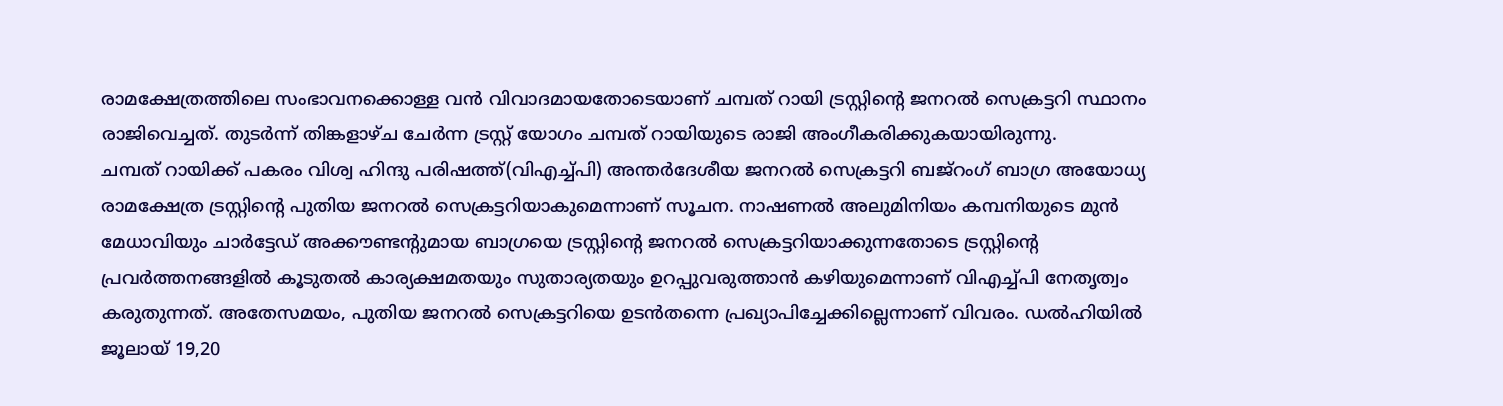രാമക്ഷേത്രത്തിലെ സംഭാവനക്കൊള്ള വൻ വിവാദമായതോടെയാണ് ചമ്പത് റായി ട്രസ്റ്റിന്റെ ജനറൽ സെക്രട്ടറി സ്ഥാനം രാജിവെച്ചത്. തുടർന്ന് തിങ്കളാഴ്ച ചേർന്ന ട്രസ്റ്റ് യോഗം ചമ്പത് റായിയുടെ രാജി അംഗീകരിക്കുകയായിരുന്നു.
ചമ്പത് റായിക്ക് പകരം വിശ്വ ഹിന്ദു പരിഷത്ത്(വിഎച്ച്പി) അന്തർദേശീയ ജനറൽ സെക്രട്ടറി ബജ്റംഗ് ബാഗ്ര അയോധ്യ രാമക്ഷേത്ര ട്രസ്റ്റിന്റെ പുതിയ ജനറൽ സെക്രട്ടറിയാകുമെന്നാണ് സൂചന. നാഷണൽ അലുമിനിയം കമ്പനിയുടെ മുൻ മേധാവിയും ചാർട്ടേഡ് അക്കൗണ്ടന്റുമായ ബാഗ്രയെ ട്രസ്റ്റിന്റെ ജനറൽ സെക്രട്ടറിയാക്കുന്നതോടെ ട്രസ്റ്റിന്റെ പ്രവർത്തനങ്ങളിൽ കൂടുതൽ കാര്യക്ഷമതയും സുതാര്യതയും ഉറപ്പുവരുത്താൻ കഴിയുമെന്നാണ് വിഎച്ച്പി നേതൃത്വം കരുതുന്നത്. അതേസമയം, പുതിയ ജനറൽ സെക്രട്ടറിയെ ഉടൻതന്നെ പ്രഖ്യാപിച്ചേക്കില്ലെന്നാണ് വിവരം. ഡൽഹിയിൽ ജൂലായ് 19,20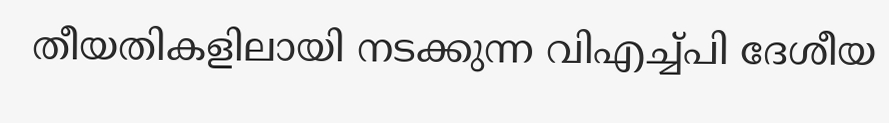തീയതികളിലായി നടക്കുന്ന വിഎച്ച്പി ദേശീയ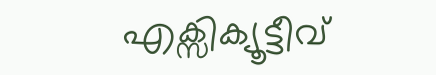എക്സിക്യൂട്ടീവ്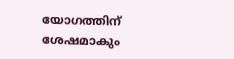യോഗത്തിന് ശേഷമാകും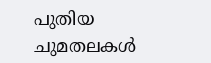പുതിയ ചുമതലകൾ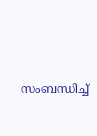സംബന്ധിച്ച്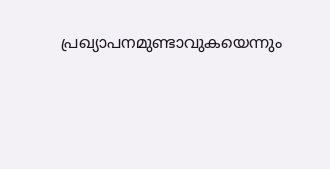പ്രഖ്യാപനമുണ്ടാവുകയെന്നും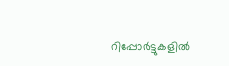റിപ്പോർട്ടുകളിൽ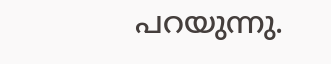പറയുന്നു.